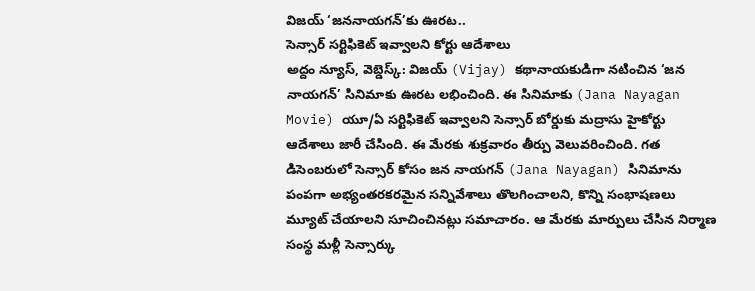విజయ్ ‘జననాయగన్’కు ఊరట..
సెన్సార్ సర్టిఫికెట్ ఇవ్వాలని కోర్టు ఆదేశాలు
అద్దం న్యూస్, వెబ్డెస్క్: విజయ్ (Vijay) కథానాయకుడిగా నటించిన ‘జన నాయగన్’ సినిమాకు ఊరట లభించింది. ఈ సినిమాకు (Jana Nayagan Movie) యూ/ఏ సర్టిఫికెట్ ఇవ్వాలని సెన్సార్ బోర్డుకు మద్రాసు హైకోర్టు ఆదేశాలు జారీ చేసింది. ఈ మేరకు శుక్రవారం తీర్పు వెలువరించింది. గత డిసెంబరులో సెన్సార్ కోసం జన నాయగన్ (Jana Nayagan) సినిమాను పంపగా అభ్యంతరకరమైన సన్నివేశాలు తొలగించాలని, కొన్ని సంభాషణలు మ్యూట్ చేయాలని సూచించినట్లు సమాచారం. ఆ మేరకు మార్పులు చేసిన నిర్మాణ సంస్థ మళ్లీ సెన్సార్కు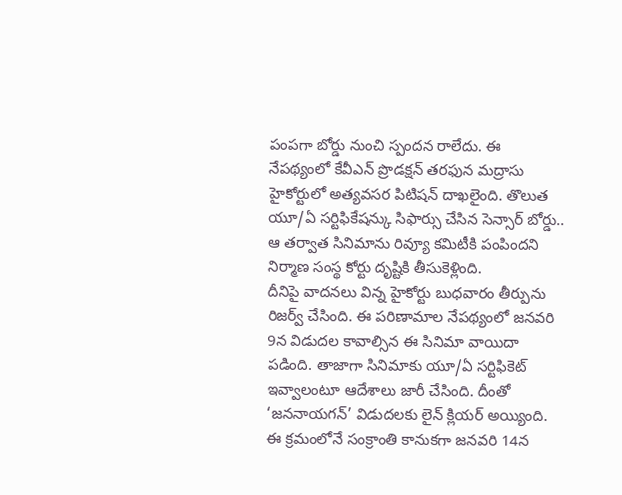పంపగా బోర్డు నుంచి స్పందన రాలేదు. ఈ నేపథ్యంలో కేవీఎన్ ప్రొడక్షన్ తరఫున మద్రాసు హైకోర్టులో అత్యవసర పిటిషన్ దాఖలైంది. తొలుత యూ/ఏ సర్టిఫికేషన్కు సిఫార్సు చేసిన సెన్సార్ బోర్డు.. ఆ తర్వాత సినిమాను రివ్యూ కమిటీకి పంపిందని నిర్మాణ సంస్థ కోర్టు దృష్టికి తీసుకెళ్లింది.
దీనిపై వాదనలు విన్న హైకోర్టు బుధవారం తీర్పును రిజర్వ్ చేసింది. ఈ పరిణామాల నేపథ్యంలో జనవరి 9న విడుదల కావాల్సిన ఈ సినిమా వాయిదా పడింది. తాజాగా సినిమాకు యూ/ఏ సర్టిఫికెట్ ఇవ్వాలంటూ ఆదేశాలు జారీ చేసింది. దీంతో ‘జననాయగన్’ విడుదలకు లైన్ క్లియర్ అయ్యింది. ఈ క్రమంలోనే సంక్రాంతి కానుకగా జనవరి 14న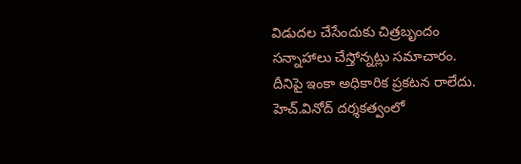విడుదల చేసేందుకు చిత్రబృందం సన్నాహాలు చేస్తోన్నట్లు సమాచారం. దీనిపై ఇంకా అధికారిక ప్రకటన రాలేదు. హెచ్.వినోద్ దర్శకత్వంలో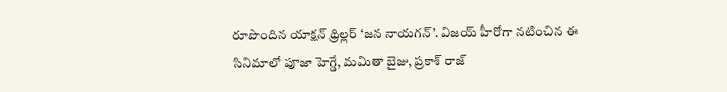రూపొందిన యాక్షన్ థ్రిల్లర్ ‘జన నాయగన్’. విజయ్ హీరోగా నటించిన ఈ సినిమాలో పూజా హెగ్డే, మమితా బైజు, ప్రకాశ్ రాజ్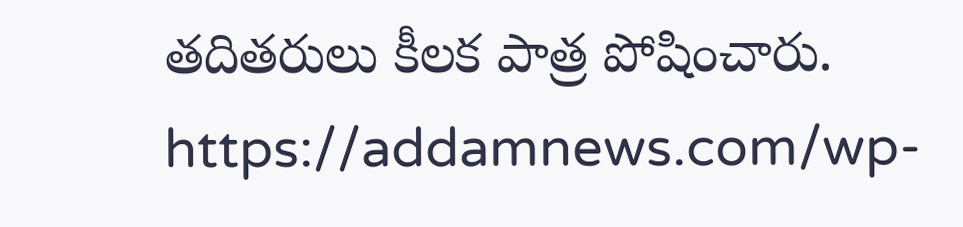తదితరులు కీలక పాత్ర పోషించారు.
https://addamnews.com/wp-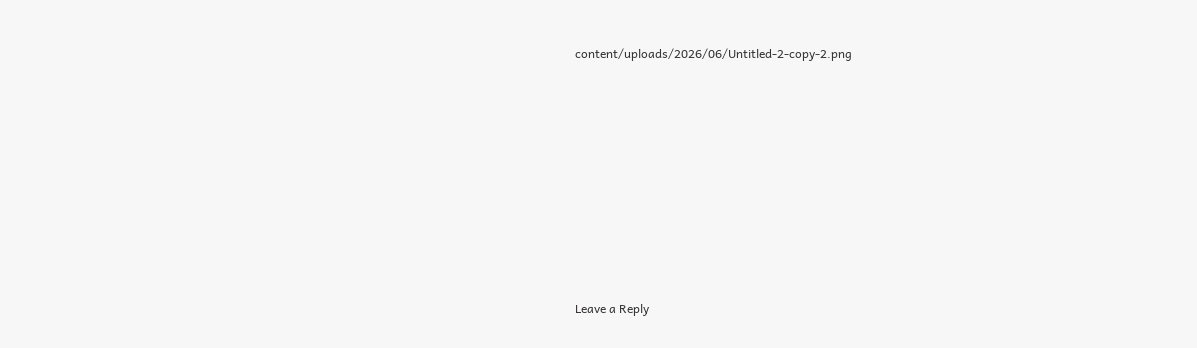content/uploads/2026/06/Untitled-2-copy-2.png
















Leave a Reply